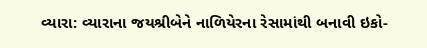વ્યારા: વ્યારાના જયશ્રીબેને નાળિયેરના રેસામાંથી બનાવી ઇકો-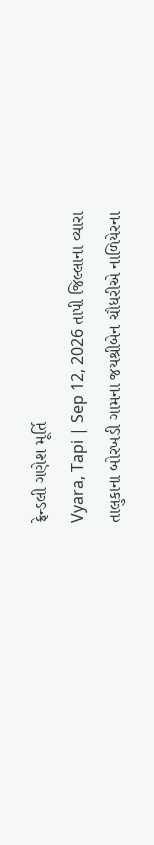ફ્રેન્ડલી ગણેશ મૂર્તિ
Vyara, Tapi | Sep 12, 2026 તાપી જિલ્લાના વ્યારા તાલુકાના બોરખડી ગામના જયશ્રીબેન ચૌધરીએ નાળિયેરના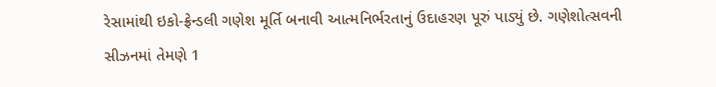રેસામાંથી ઇકો-ફ્રેન્ડલી ગણેશ મૂર્તિ બનાવી આત્મનિર્ભરતાનું ઉદાહરણ પૂરું પાડ્યું છે. ગણેશોત્સવની સીઝનમાં તેમણે 1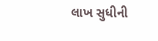લાખ સુધીની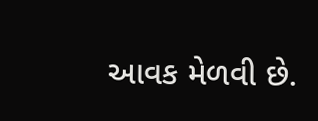આવક મેળવી છે.